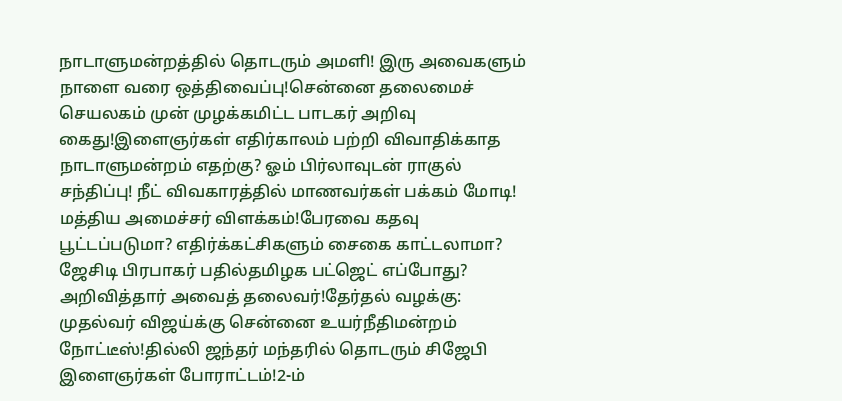நாடாளுமன்றத்தில் தொடரும் அமளி! இரு அவைகளும் நாளை வரை ஒத்திவைப்பு!சென்னை தலைமைச் செயலகம் முன் முழக்கமிட்ட பாடகர் அறிவு கைது!இளைஞர்கள் எதிர்காலம் பற்றி விவாதிக்காத நாடாளுமன்றம் எதற்கு? ஓம் பிர்லாவுடன் ராகுல் சந்திப்பு! நீட் விவகாரத்தில் மாணவர்கள் பக்கம் மோடி! மத்திய அமைச்சர் விளக்கம்!பேரவை கதவு பூட்டப்படுமா? எதிர்க்கட்சிகளும் சைகை காட்டலாமா? ஜேசிடி பிரபாகர் பதில்தமிழக பட்ஜெட் எப்போது? அறிவித்தார் அவைத் தலைவர்!தேர்தல் வழக்கு: முதல்வர் விஜய்க்கு சென்னை உயர்நீதிமன்றம் நோட்டீஸ்!தில்லி ஜந்தர் மந்தரில் தொடரும் சிஜேபி இளைஞர்கள் போராட்டம்!2-ம்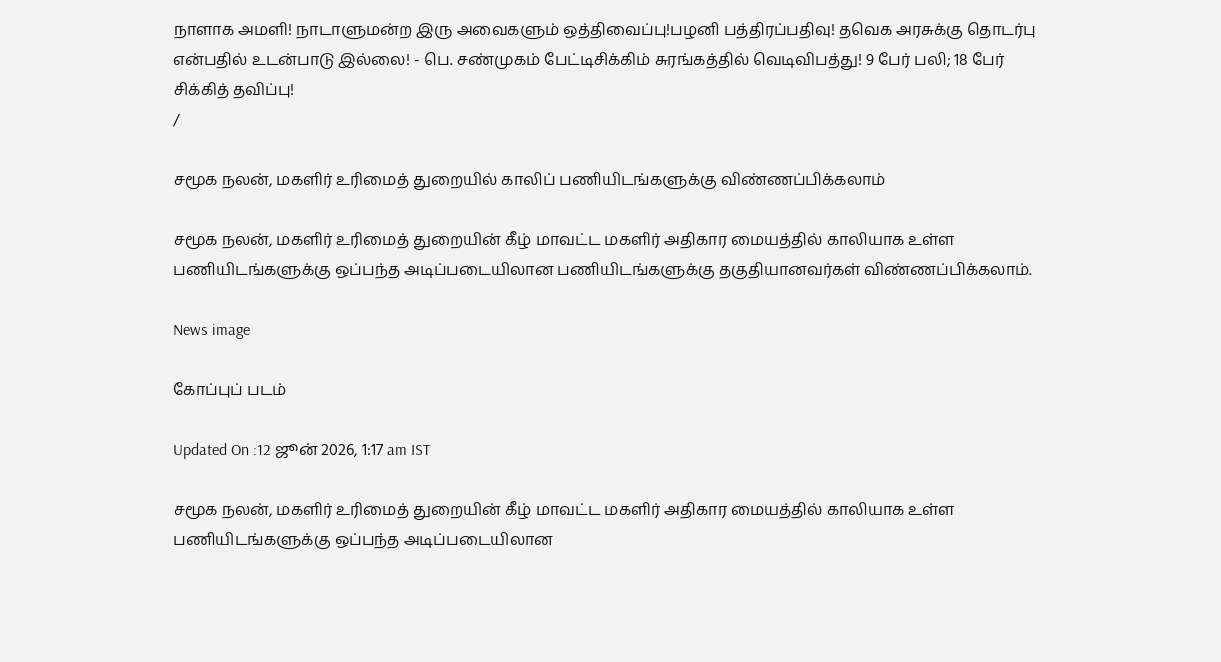நாளாக அமளி! நாடாளுமன்ற இரு அவைகளும் ஒத்திவைப்பு!பழனி பத்திரப்பதிவு! தவெக அரசுக்கு தொடர்பு என்பதில் உடன்பாடு இல்லை! - பெ. சண்முகம் பேட்டிசிக்கிம் சுரங்கத்தில் வெடிவிபத்து! 9 பேர் பலி; 18 பேர் சிக்கித் தவிப்பு!
/

சமூக நலன், மகளிர் உரிமைத் துறையில் காலிப் பணியிடங்களுக்கு விண்ணப்பிக்கலாம்

சமூக நலன், மகளிர் உரிமைத் துறையின் கீழ் மாவட்ட மகளிர் அதிகார மையத்தில் காலியாக உள்ள பணியிடங்களுக்கு ஒப்பந்த அடிப்படையிலான பணியிடங்களுக்கு தகுதியானவர்கள் விண்ணப்பிக்கலாம்.

News image

கோப்புப் படம்

Updated On :12 ஜூன் 2026, 1:17 am IST

சமூக நலன், மகளிர் உரிமைத் துறையின் கீழ் மாவட்ட மகளிர் அதிகார மையத்தில் காலியாக உள்ள பணியிடங்களுக்கு ஒப்பந்த அடிப்படையிலான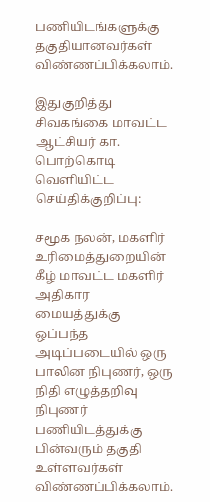பணியிடங்களுக்கு தகுதியானவர்கள் விண்ணப்பிக்கலாம்.

இதுகுறித்து சிவகங்கை மாவட்ட ஆட்சியர் கா. பொற்கொடி வெளியிட்ட செய்திக்குறிப்பு:

சமூக நலன், மகளிர் உரிமைத்துறையின் கீழ் மாவட்ட மகளிர் அதிகார மையத்துக்கு ஒப்பந்த அடிப்படையில் ஒரு பாலின நிபுணர், ஒரு நிதி எழுத்தறிவு நிபுணர் பணியிடத்துக்கு பின்வரும் தகுதி உள்ளவர்கள் விண்ணப்பிக்கலாம்.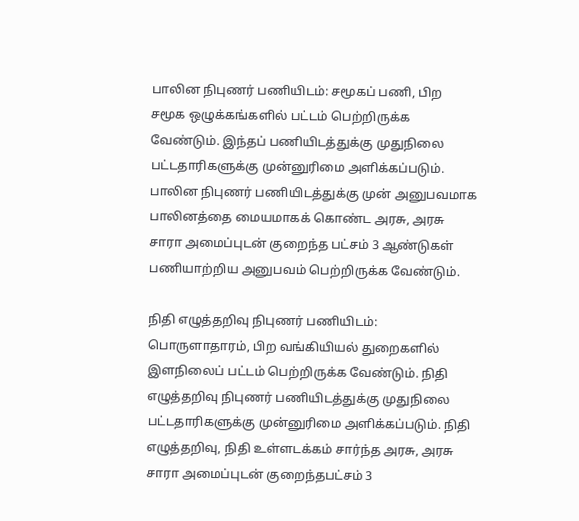பாலின நிபுணர் பணியிடம்: சமூகப் பணி, பிற சமூக ஒழுக்கங்களில் பட்டம் பெற்றிருக்க வேண்டும். இந்தப் பணியிடத்துக்கு முதுநிலை பட்டதாரிகளுக்கு முன்னுரிமை அளிக்கப்படும். பாலின நிபுணர் பணியிடத்துக்கு முன் அனுபவமாக பாலினத்தை மையமாகக் கொண்ட அரசு, அரசு சாரா அமைப்புடன் குறைந்த பட்சம் 3 ஆண்டுகள் பணியாற்றிய அனுபவம் பெற்றிருக்க வேண்டும்.

நிதி எழுத்தறிவு நிபுணர் பணியிடம்: பொருளாதாரம், பிற வங்கியியல் துறைகளில் இளநிலைப் பட்டம் பெற்றிருக்க வேண்டும். நிதி எழுத்தறிவு நிபுணர் பணியிடத்துக்கு முதுநிலை பட்டதாரிகளுக்கு முன்னுரிமை அளிக்கப்படும். நிதி எழுத்தறிவு, நிதி உள்ளடக்கம் சார்ந்த அரசு, அரசு சாரா அமைப்புடன் குறைந்தபட்சம் 3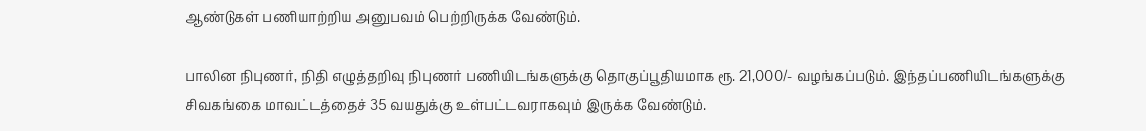ஆண்டுகள் பணியாற்றிய அனுபவம் பெற்றிருக்க வேண்டும்.

பாலின நிபுணர், நிதி எழுத்தறிவு நிபுணர் பணியிடங்களுக்கு தொகுப்பூதியமாக ரூ. 21,000/- வழங்கப்படும். இந்தப்பணியிடங்களுக்கு சிவகங்கை மாவட்டத்தைச் 35 வயதுக்கு உள்பட்டவராகவும் இருக்க வேண்டும்.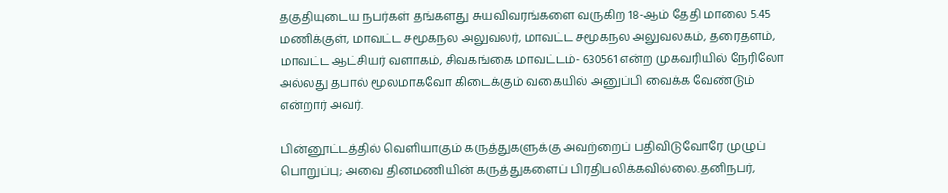தகுதியுடைய நபர்கள் தங்களது சுயவிவரங்களை வருகிற 18-ஆம் தேதி மாலை 5.45 மணிக்குள், மாவட்ட சமூகநல அலுவலர், மாவட்ட சமூகநல அலுவலகம், தரைதளம், மாவட்ட ஆட்சியர் வளாகம், சிவகங்கை மாவட்டம்- 630561 என்ற முகவரியில் நேரிலோ அல்லது தபால் மூலமாகவோ கிடைக்கும் வகையில் அனுப்பி வைக்க வேண்டும் என்றார் அவர்.

பின்னூட்டத்தில் வெளியாகும் கருத்துகளுக்கு அவற்றைப் பதிவிடுவோரே முழுப் பொறுப்பு; அவை தினமணியின் கருத்துகளைப் பிரதிபலிக்கவில்லை.தனிநபர்,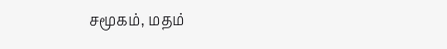சமூகம், மதம்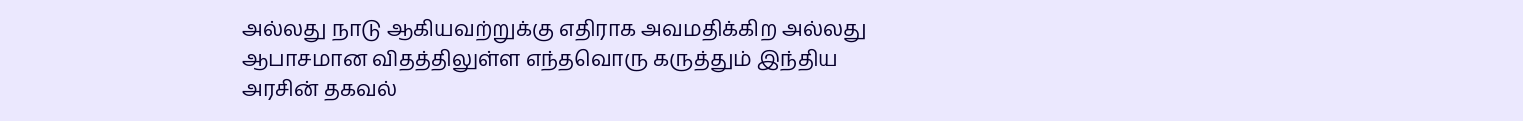அல்லது நாடு ஆகியவற்றுக்கு எதிராக அவமதிக்கிற அல்லது ஆபாசமான விதத்திலுள்ள எந்தவொரு கருத்தும் இந்திய அரசின் தகவல்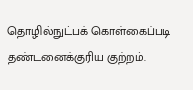தொழில்நுட்பக் கொள்கைப்படி தண்டனைக்குரிய குற்றம்.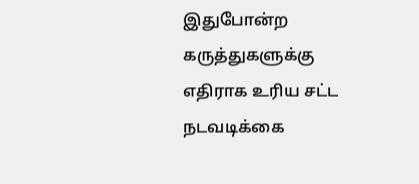இதுபோன்ற கருத்துகளுக்கு எதிராக உரிய சட்ட நடவடிக்கை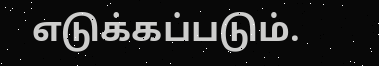எடுக்கப்படும்.